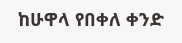ከሁዋላ የበቀለ ቀንድ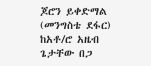ጆሮን ይቀድማል (መንግስቴ ደፋር)
ከአቶ/ሮ አዜብ ጌታቸው በጋ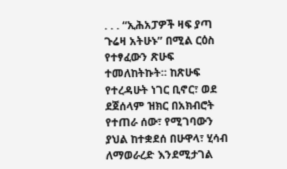. . . “ኢሕአፓዎች ዛፍ ያጣ ጉሬዛ አትሁኑ” በሚል ርዕስ የተፃፈውን ጽሁፍ ተመለከትኩት። ከጽሁፍ የተረዳሁት ነገር ቢኖር፣ ወደ ደጀሰላም ዝክር በአክብሮት የተጠራ ሰው፣ የሚገባውን ያህል ከተቋደሰ በሁዋላ፣ ሂሳብ ለማወራረድ እንደሚታገል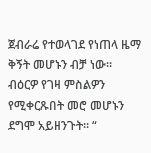ጀብራሬ የተወላገደ የነጠላ ዜማ ቅኝት መሆኑን ብቻ ነው። ብዕርዎ የገዛ ምስልዎን የሚቀርጹበት መሮ መሆኑን ደግሞ አይዘንጉት። “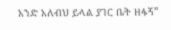አንድ አለብህ ይላል ያገር ቤት ዘፋኝ”